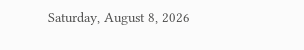Saturday, August 8, 2026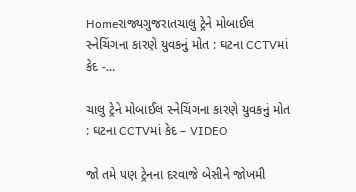Homeરાજ્યગુજરાતચાલુ ટ્રેને મોબાઈલ સ્નેચિંગના કારણે યુવકનું મોત : ઘટના CCTVમાં કેદ -...

ચાલુ ટ્રેને મોબાઈલ સ્નેચિંગના કારણે યુવકનું મોત : ઘટના CCTVમાં કેદ – VIDEO

જો તમે પણ ટ્રેનના દરવાજે બેસીને જોખમી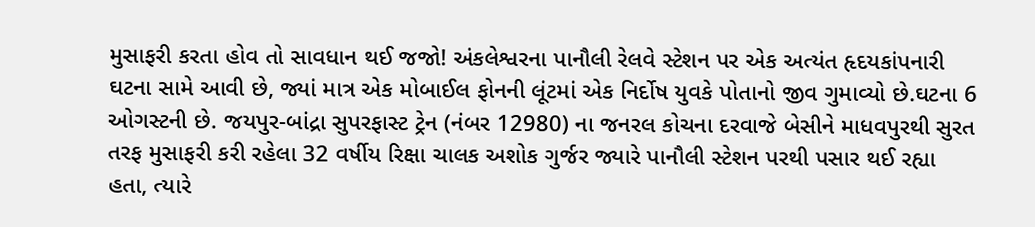મુસાફરી કરતા હોવ તો સાવધાન થઈ જજો! અંકલેશ્વરના પાનૌલી રેલવે સ્ટેશન પર એક અત્યંત હૃદયકાંપનારી ઘટના સામે આવી છે, જ્યાં માત્ર એક મોબાઈલ ફોનની લૂંટમાં એક નિર્દોષ યુવકે પોતાનો જીવ ગુમાવ્યો છે.ઘટના 6 ઓગસ્ટની છે. જયપુર-બાંદ્રા સુપરફાસ્ટ ટ્રેન (નંબર 12980) ના જનરલ કોચના દરવાજે બેસીને માધવપુરથી સુરત તરફ મુસાફરી કરી રહેલા 32 વર્ષીય રિક્ષા ચાલક અશોક ગુર્જર જ્યારે પાનૌલી સ્ટેશન પરથી પસાર થઈ રહ્યા હતા, ત્યારે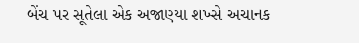બેંચ પર સૂતેલા એક અજાણ્યા શખ્સે અચાનક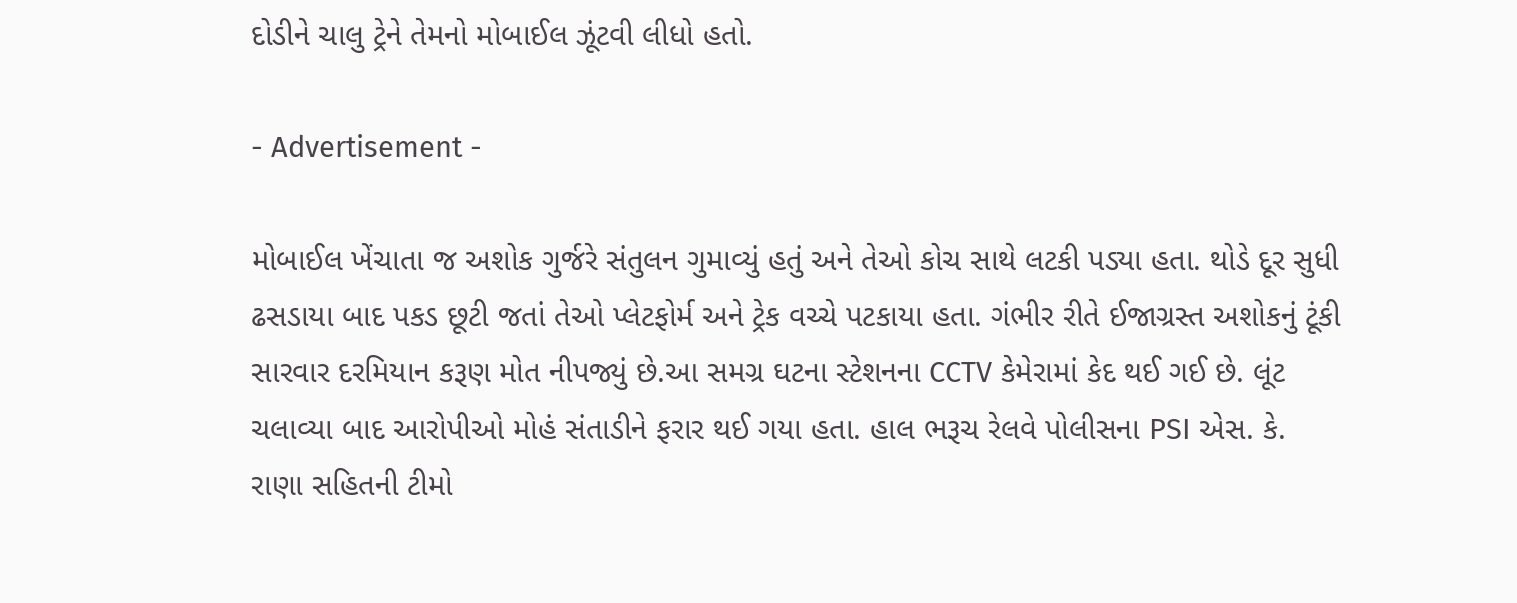દોડીને ચાલુ ટ્રેને તેમનો મોબાઈલ ઝૂંટવી લીધો હતો.

- Advertisement -

મોબાઈલ ખેંચાતા જ અશોક ગુર્જરે સંતુલન ગુમાવ્યું હતું અને તેઓ કોચ સાથે લટકી પડ્યા હતા. થોડે દૂર સુધી ઢસડાયા બાદ પકડ છૂટી જતાં તેઓ પ્લેટફોર્મ અને ટ્રેક વચ્ચે પટકાયા હતા. ગંભીર રીતે ઈજાગ્રસ્ત અશોકનું ટૂંકી સારવાર દરમિયાન કરૂણ મોત નીપજ્યું છે.આ સમગ્ર ઘટના સ્ટેશનના CCTV કેમેરામાં કેદ થઈ ગઈ છે. લૂંટ ચલાવ્યા બાદ આરોપીઓ મોહં સંતાડીને ફરાર થઈ ગયા હતા. હાલ ભરૂચ રેલવે પોલીસના PSI એસ. કે. રાણા સહિતની ટીમો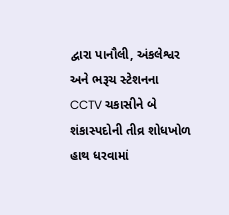દ્વારા પાનૌલી, અંકલેશ્વર અને ભરૂચ સ્ટેશનના CCTV ચકાસીને બે શંકાસ્પદોની તીવ્ર શોધખોળ હાથ ધરવામાં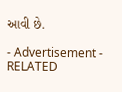આવી છે.

- Advertisement -
RELATED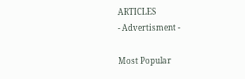ARTICLES
- Advertisment -

Most Popular